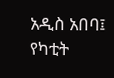አዲስ አበባ፤ የካቲት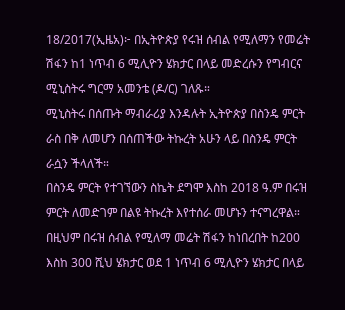18/2017(ኢዜአ)፦ በኢትዮጵያ የሩዝ ሰብል የሚለማን የመሬት ሽፋን ከ1 ነጥብ 6 ሚሊዮን ሄክታር በላይ መድረሱን የግብርና ሚኒስትሩ ግርማ አመንቴ (ዶ/ር) ገለጹ።
ሚኒስትሩ በሰጡት ማብራሪያ እንዳሉት ኢትዮጵያ በስንዴ ምርት ራስ በቅ ለመሆን በሰጠችው ትኩረት አሁን ላይ በስንዴ ምርት ራሷን ችላለች።
በስንዴ ምርት የተገኘውን ስኬት ደግሞ እስከ 2018 ዓ.ም በሩዝ ምርት ለመድገም በልዩ ትኩረት እየተሰራ መሆኑን ተናግረዋል።
በዚህም በሩዝ ሰብል የሚለማ መሬት ሽፋን ከነበረበት ከ200 እስከ 300 ሺህ ሄክታር ወደ 1 ነጥብ 6 ሚሊዮን ሄክታር በላይ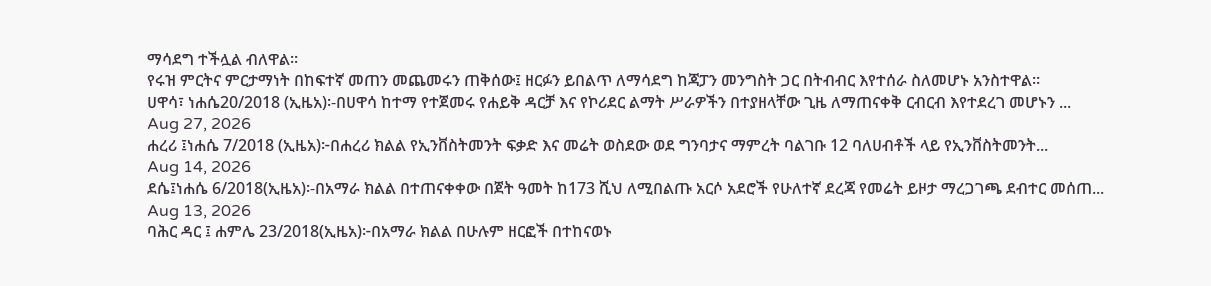ማሳደግ ተችሏል ብለዋል።
የሩዝ ምርትና ምርታማነት በከፍተኛ መጠን መጨመሩን ጠቅሰው፤ ዘርፉን ይበልጥ ለማሳደግ ከጃፓን መንግስት ጋር በትብብር እየተሰራ ስለመሆኑ አንስተዋል።
ሀዋሳ፣ ነሐሴ20/2018 (ኢዜአ)፡-በሀዋሳ ከተማ የተጀመሩ የሐይቅ ዳርቻ እና የኮሪደር ልማት ሥራዎችን በተያዘላቸው ጊዜ ለማጠናቀቅ ርብርብ እየተደረገ መሆኑን ...
Aug 27, 2026
ሐረሪ ፤ነሐሴ 7/2018 (ኢዜአ)፦በሐረሪ ክልል የኢንቨስትመንት ፍቃድ እና መሬት ወስደው ወደ ግንባታና ማምረት ባልገቡ 12 ባለሀብቶች ላይ የኢንቨስትመንት...
Aug 14, 2026
ደሴ፤ነሐሴ 6/2018(ኢዜአ)፡-በአማራ ክልል በተጠናቀቀው በጀት ዓመት ከ173 ሺህ ለሚበልጡ አርሶ አደሮች የሁለተኛ ደረጃ የመሬት ይዞታ ማረጋገጫ ደብተር መሰጠ...
Aug 13, 2026
ባሕር ዳር ፤ ሐምሌ 23/2018(ኢዜአ)፦በአማራ ክልል በሁሉም ዘርፎች በተከናወኑ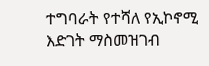ተግባራት የተሻለ የኢኮኖሚ እድገት ማስመዝገብ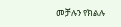መቻሉን የክልሉ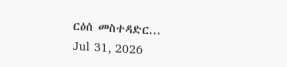ርዕሰ መስተዳድር...
Jul 31, 2026